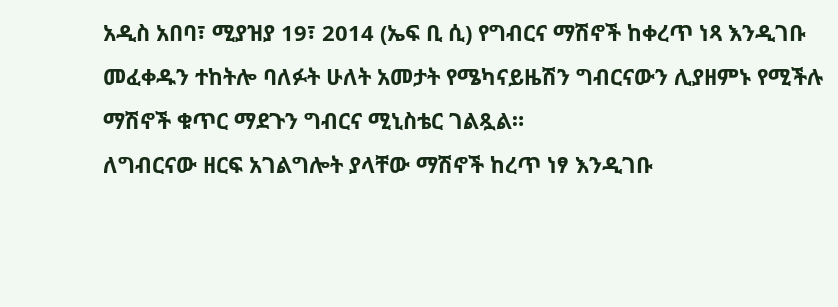አዲስ አበባ፣ ሚያዝያ 19፣ 2014 (ኤፍ ቢ ሲ) የግብርና ማሽኖች ከቀረጥ ነጻ እንዲገቡ መፈቀዱን ተከትሎ ባለፉት ሁለት አመታት የሜካናይዜሽን ግብርናውን ሊያዘምኑ የሚችሉ ማሽኖች ቁጥር ማደጉን ግብርና ሚኒስቴር ገልጿል።
ለግብርናው ዘርፍ አገልግሎት ያላቸው ማሽኖች ከረጥ ነፃ እንዲገቡ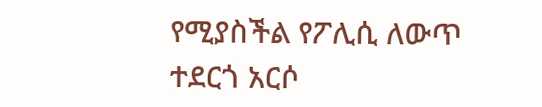የሚያስችል የፖሊሲ ለውጥ ተደርጎ አርሶ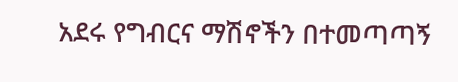አደሩ የግብርና ማሽኖችን በተመጣጣኝ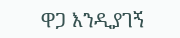ዋጋ እንዲያገኝ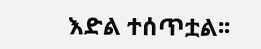እድል ተሰጥቷል፡፡